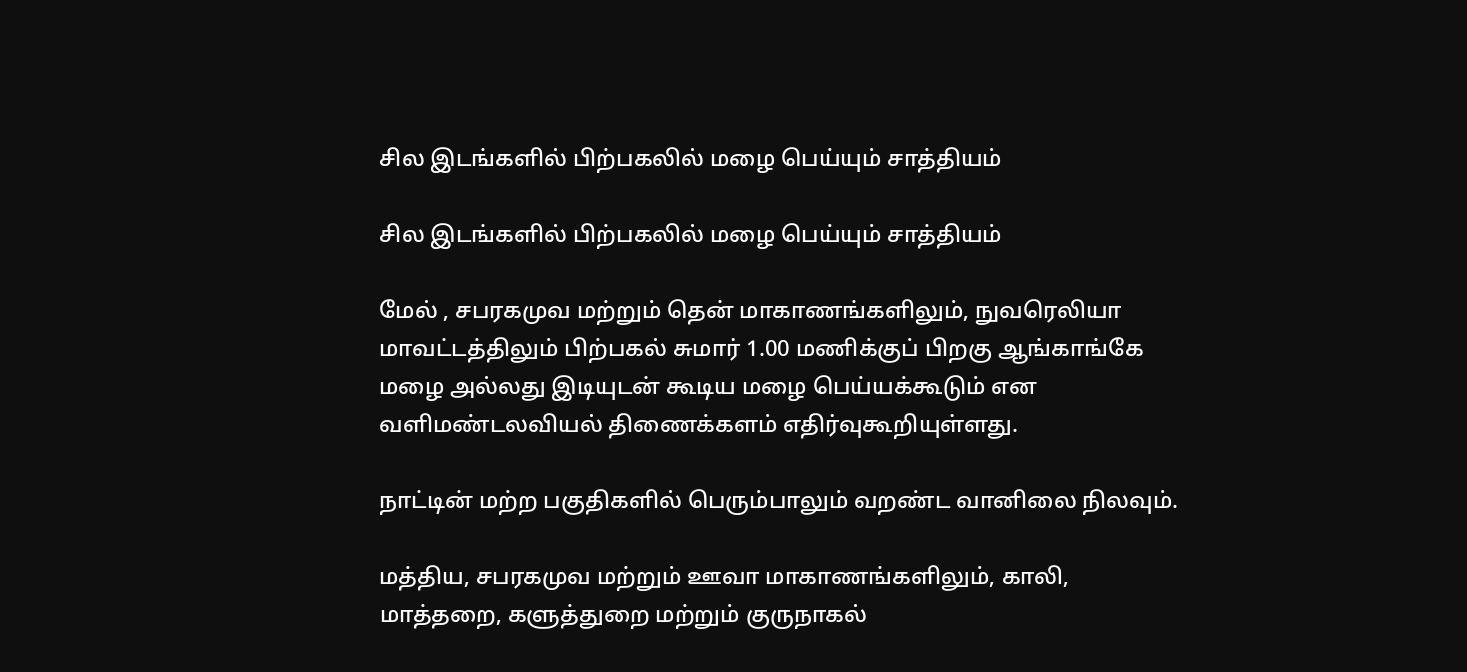சில இடங்களில் பிற்பகலில் மழை பெய்யும் சாத்தியம்

சில இடங்களில் பிற்பகலில் மழை பெய்யும் சாத்தியம்

மேல் , சபரகமுவ மற்றும் தென் மாகாணங்களிலும், நுவரெலியா மாவட்டத்திலும் பிற்பகல் சுமார் 1.00 மணிக்குப் பிறகு ஆங்காங்கே மழை அல்லது இடியுடன் கூடிய மழை பெய்யக்கூடும் என வளிமண்டலவியல் திணைக்களம் எதிர்வுகூறியுள்ளது.

நாட்டின் மற்ற பகுதிகளில் பெரும்பாலும் வறண்ட வானிலை நிலவும்.

மத்திய, சபரகமுவ மற்றும் ஊவா மாகாணங்களிலும், காலி, மாத்தறை, களுத்துறை மற்றும் குருநாகல்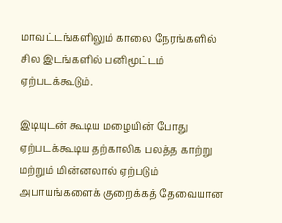மாவட்டங்களிலும் காலை நேரங்களில் சில இடங்களில் பனிமூட்டம் ஏற்படக்கூடும்.

இடியுடன் கூடிய மழையின் போது ஏற்படக்கூடிய தற்காலிக பலத்த காற்று மற்றும் மின்னலால் ஏற்படும் அபாயங்களைக் குறைக்கத் தேவையான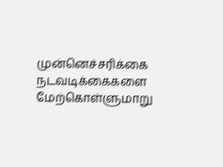முன்னெச்சரிக்கை நடவடிக்கைகளை மேற்கொள்ளுமாறு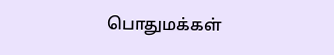பொதுமக்கள்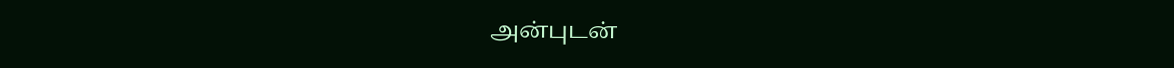அன்புடன்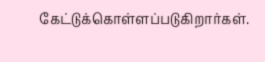கேட்டுக்கொள்ளப்படுகிறார்கள்.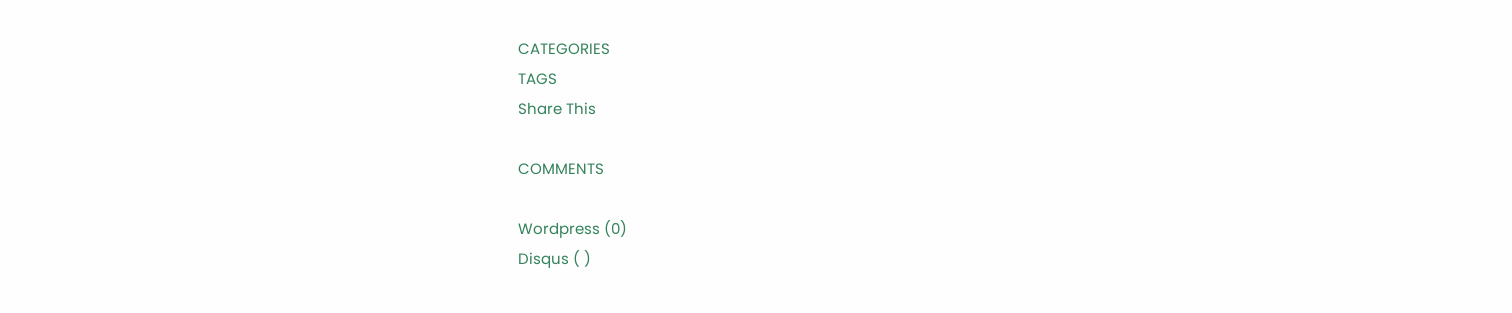CATEGORIES
TAGS
Share This

COMMENTS

Wordpress (0)
Disqus ( )